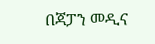በጃፓን መዲና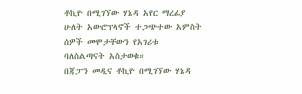ቶኪዮ በሚገኘው ሃኔዳ አየር ማረፊያ ሁለት አውሮፕላኖች ተጋጭተው አምስት ሰዎች መሞታቸውን የአገሪቱ ባለስልጣናት አስታወቁ።
በጃፓን መዲና ቶኪዮ በሚገኘው ሃኔዳ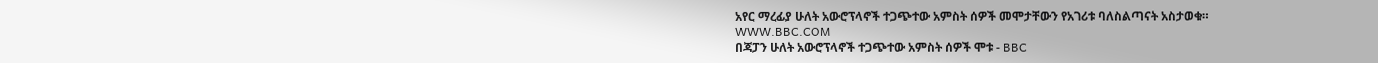አየር ማረፊያ ሁለት አውሮፕላኖች ተጋጭተው አምስት ሰዎች መሞታቸውን የአገሪቱ ባለስልጣናት አስታወቁ።
WWW.BBC.COM
በጃፓን ሁለት አውሮፕላኖች ተጋጭተው አምስት ሰዎች ሞቱ - BBC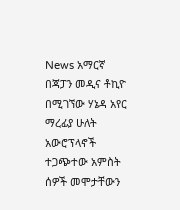News አማርኛ
በጃፓን መዲና ቶኪዮ በሚገኘው ሃኔዳ አየር ማረፊያ ሁለት አውሮፕላኖች ተጋጭተው አምስት ሰዎች መሞታቸውን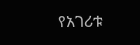የአገሪቱ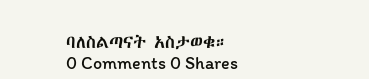ባለስልጣናት አስታወቁ።
0 Comments 0 Shares